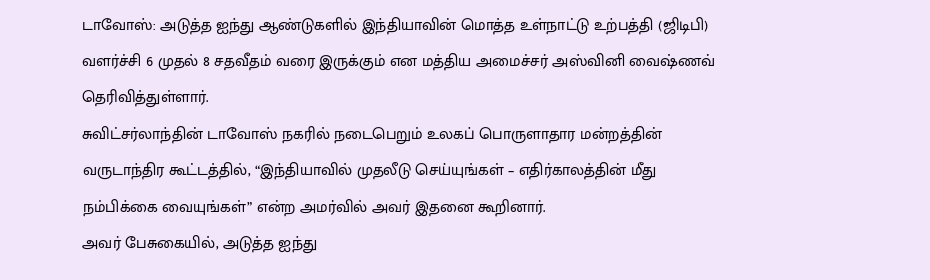டாவோஸ்: அடுத்த ஐந்து ஆண்டுகளில் இந்தியாவின் மொத்த உள்நாட்டு உற்பத்தி (ஜிடிபி) வளர்ச்சி 6 முதல் 8 சதவீதம் வரை இருக்கும் என மத்திய அமைச்சர் அஸ்வினி வைஷ்ணவ் தெரிவித்துள்ளார்.
சுவிட்சர்லாந்தின் டாவோஸ் நகரில் நடைபெறும் உலகப் பொருளாதார மன்றத்தின் வருடாந்திர கூட்டத்தில், “இந்தியாவில் முதலீடு செய்யுங்கள் – எதிர்காலத்தின் மீது நம்பிக்கை வையுங்கள்” என்ற அமர்வில் அவர் இதனை கூறினார்.
அவர் பேசுகையில், அடுத்த ஐந்து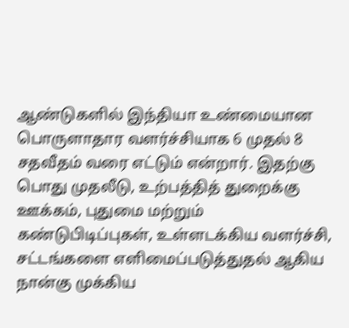ஆண்டுகளில் இந்தியா உண்மையான பொருளாதார வளர்ச்சியாக 6 முதல் 8 சதவீதம் வரை எட்டும் என்றார். இதற்கு பொது முதலீடு, உற்பத்தித் துறைக்கு ஊக்கம், புதுமை மற்றும் கண்டுபிடிப்புகள், உள்ளடக்கிய வளர்ச்சி, சட்டங்களை எளிமைப்படுத்துதல் ஆகிய நான்கு முக்கிய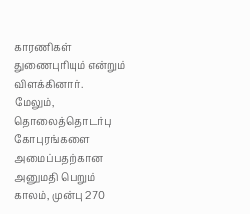காரணிகள் துணைபுரியும் என்றும் விளக்கினார்.
மேலும், தொலைத்தொடர்பு கோபுரங்களை அமைப்பதற்கான அனுமதி பெறும் காலம், முன்பு 270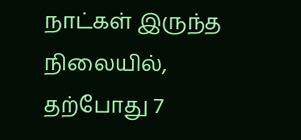நாட்கள் இருந்த நிலையில், தற்போது 7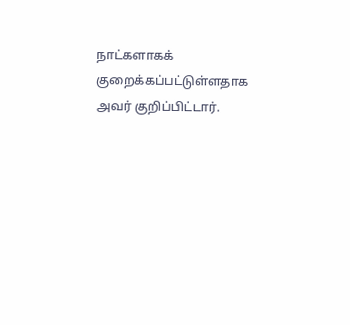நாட்களாகக் குறைக்கப்பட்டுள்ளதாக அவர் குறிப்பிட்டார்.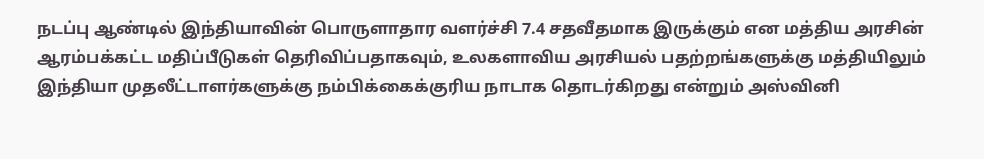நடப்பு ஆண்டில் இந்தியாவின் பொருளாதார வளர்ச்சி 7.4 சதவீதமாக இருக்கும் என மத்திய அரசின் ஆரம்பக்கட்ட மதிப்பீடுகள் தெரிவிப்பதாகவும், உலகளாவிய அரசியல் பதற்றங்களுக்கு மத்தியிலும் இந்தியா முதலீட்டாளர்களுக்கு நம்பிக்கைக்குரிய நாடாக தொடர்கிறது என்றும் அஸ்வினி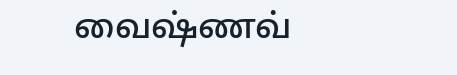வைஷ்ணவ்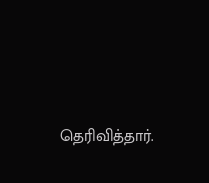தெரிவித்தார்.